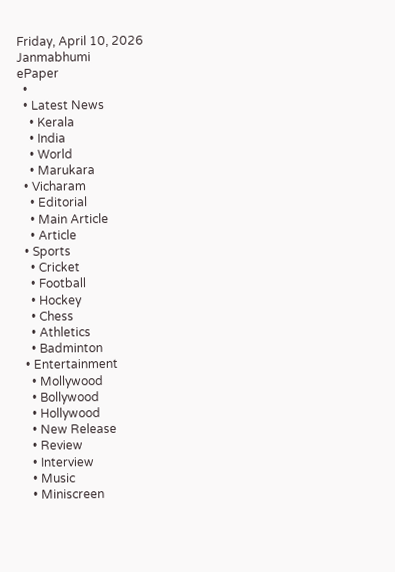Friday, April 10, 2026
Janmabhumi
ePaper
  •
  • Latest News
    • Kerala
    • India
    • World
    • Marukara
  • Vicharam
    • Editorial
    • Main Article
    • Article
  • Sports
    • Cricket
    • Football
    • Hockey
    • Chess
    • Athletics
    • Badminton
  • Entertainment
    • Mollywood
    • Bollywood
    • Hollywood
    • New Release
    • Review
    • Interview
    • Music
    • Miniscreen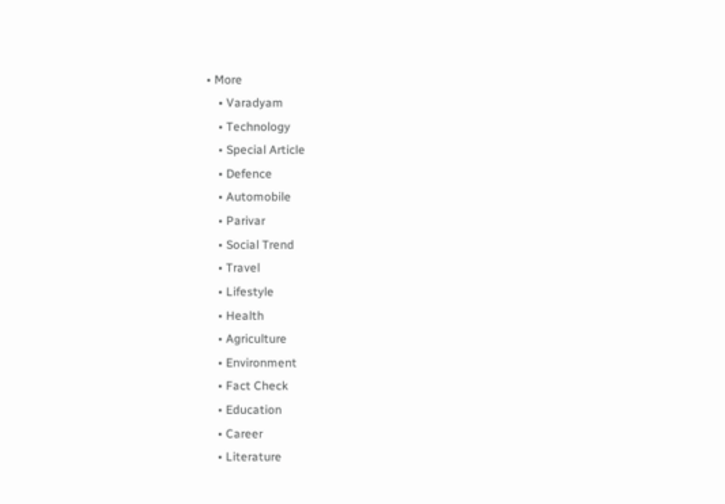• More
    • Varadyam
    • Technology
    • Special Article
    • Defence
    • Automobile
    • Parivar
    • Social Trend
    • Travel
    • Lifestyle
    • Health
    • Agriculture
    • Environment
    • Fact Check
    • Education
    • Career
    • Literature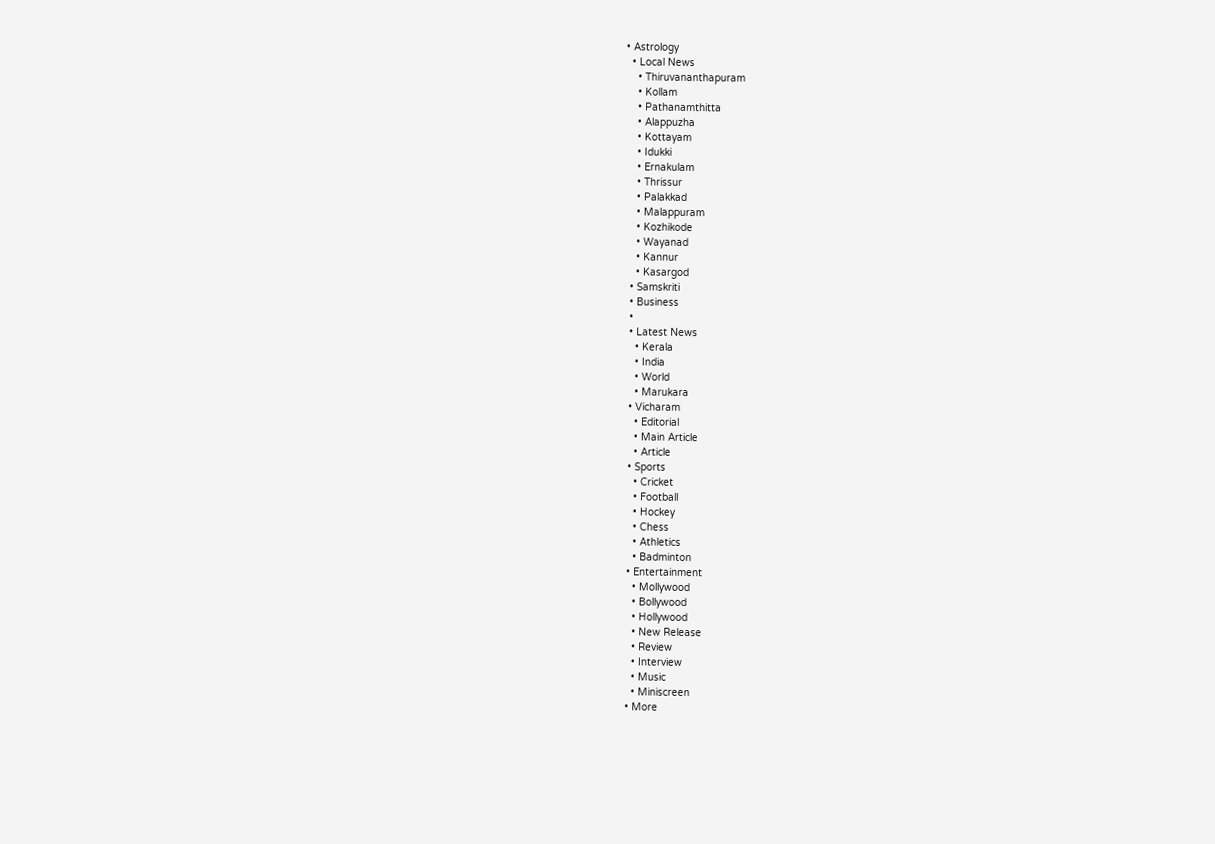• Astrology
  • Local News
    • Thiruvananthapuram
    • Kollam
    • Pathanamthitta
    • Alappuzha
    • Kottayam
    • Idukki
    • Ernakulam
    • Thrissur
    • Palakkad
    • Malappuram
    • Kozhikode
    • Wayanad
    • Kannur
    • Kasargod
  • Samskriti
  • Business
  •
  • Latest News
    • Kerala
    • India
    • World
    • Marukara
  • Vicharam
    • Editorial
    • Main Article
    • Article
  • Sports
    • Cricket
    • Football
    • Hockey
    • Chess
    • Athletics
    • Badminton
  • Entertainment
    • Mollywood
    • Bollywood
    • Hollywood
    • New Release
    • Review
    • Interview
    • Music
    • Miniscreen
  • More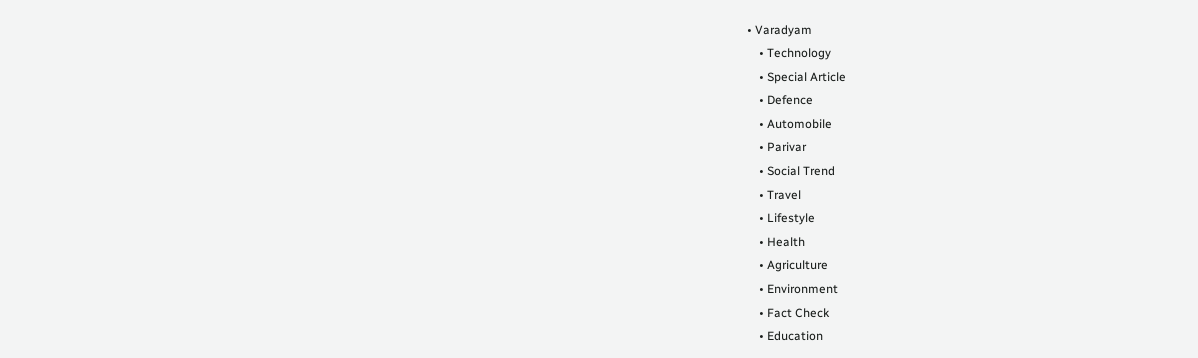• Varadyam
    • Technology
    • Special Article
    • Defence
    • Automobile
    • Parivar
    • Social Trend
    • Travel
    • Lifestyle
    • Health
    • Agriculture
    • Environment
    • Fact Check
    • Education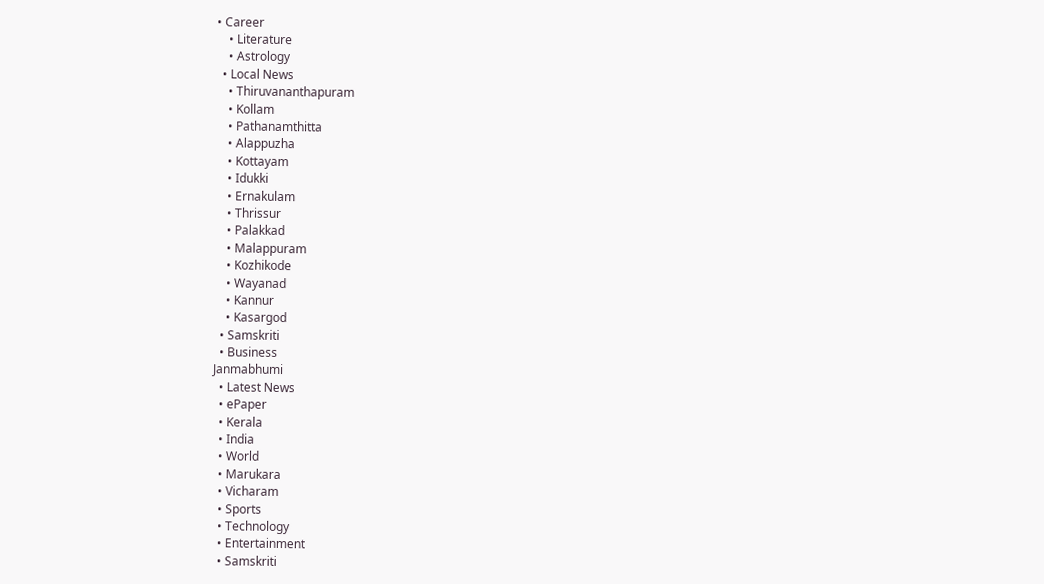• Career
    • Literature
    • Astrology
  • Local News
    • Thiruvananthapuram
    • Kollam
    • Pathanamthitta
    • Alappuzha
    • Kottayam
    • Idukki
    • Ernakulam
    • Thrissur
    • Palakkad
    • Malappuram
    • Kozhikode
    • Wayanad
    • Kannur
    • Kasargod
  • Samskriti
  • Business
Janmabhumi
  • Latest News
  • ePaper
  • Kerala
  • India
  • World
  • Marukara
  • Vicharam
  • Sports
  • Technology
  • Entertainment
  • Samskriti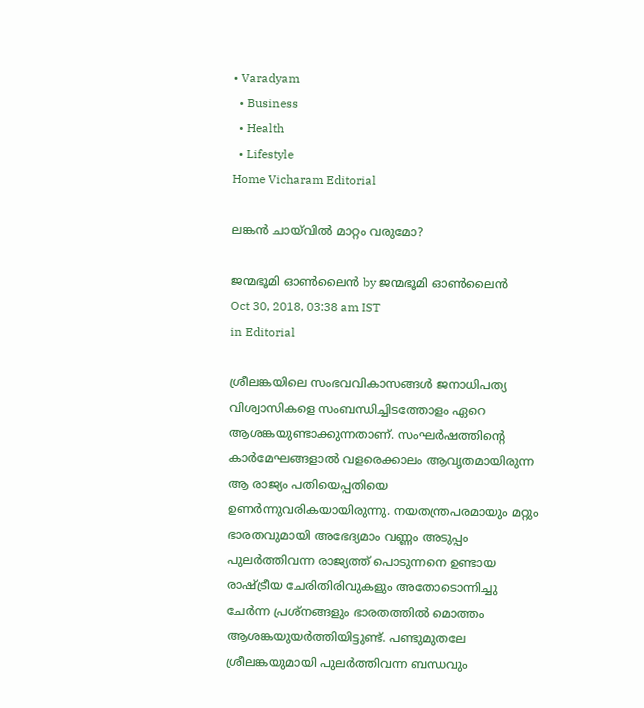• Varadyam
  • Business
  • Health
  • Lifestyle
Home Vicharam Editorial

ലങ്കന്‍ ചായ്‌വില്‍ മാറ്റം വരുമോ?

ജന്മഭൂമി ഓണ്‍ലൈന്‍ by ജന്മഭൂമി ഓണ്‍ലൈന്‍
Oct 30, 2018, 03:38 am IST
in Editorial

ശ്രീലങ്കയിലെ സംഭവവികാസങ്ങള്‍ ജനാധിപത്യ വിശ്വാസികളെ സംബന്ധിച്ചിടത്തോളം ഏറെ ആശങ്കയുണ്ടാക്കുന്നതാണ്. സംഘര്‍ഷത്തിന്റെ കാര്‍മേഘങ്ങളാല്‍ വളരെക്കാലം ആവൃതമായിരുന്ന ആ രാജ്യം പതിയെപ്പതിയെ ഉണര്‍ന്നുവരികയായിരുന്നു. നയതന്ത്രപരമായും മറ്റും ഭാരതവുമായി അഭേദ്യമാം വണ്ണം അടുപ്പം പുലര്‍ത്തിവന്ന രാജ്യത്ത് പൊടുന്നനെ ഉണ്ടായ രാഷ്‌ട്രീയ ചേരിതിരിവുകളും അതോടൊന്നിച്ചു ചേര്‍ന്ന പ്രശ്‌നങ്ങളും ഭാരതത്തില്‍ മൊത്തം ആശങ്കയുയര്‍ത്തിയിട്ടുണ്ട്. പണ്ടുമുതലേ ശ്രീലങ്കയുമായി പുലര്‍ത്തിവന്ന ബന്ധവും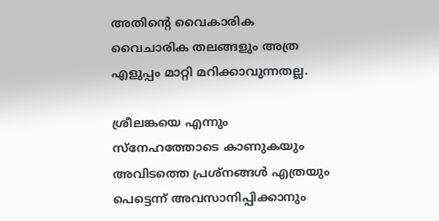അതിന്റെ വൈകാരിക വൈചാരിക തലങ്ങളും അത്ര എളുപ്പം മാറ്റി മറിക്കാവുന്നതല്ല.

ശ്രീലങ്കയെ എന്നും സ്‌നേഹത്തോടെ കാണുകയും അവിടത്തെ പ്രശ്‌നങ്ങള്‍ എത്രയും പെട്ടെന്ന് അവസാനിപ്പിക്കാനും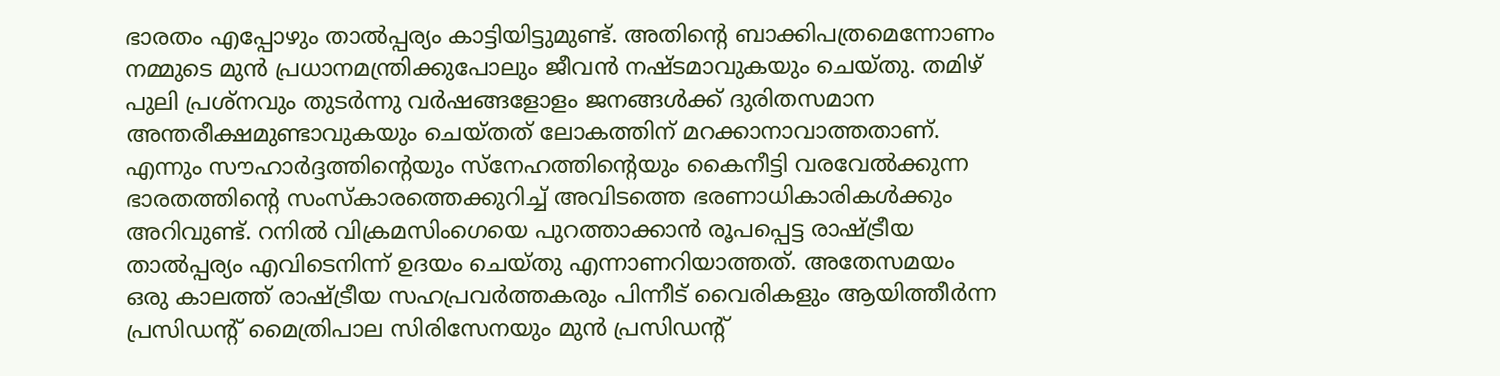ഭാരതം എപ്പോഴും താല്‍പ്പര്യം കാട്ടിയിട്ടുമുണ്ട്. അതിന്റെ ബാക്കിപത്രമെന്നോണം നമ്മുടെ മുന്‍ പ്രധാനമന്ത്രിക്കുപോലും ജീവന്‍ നഷ്ടമാവുകയും ചെയ്തു. തമിഴ് പുലി പ്രശ്‌നവും തുടര്‍ന്നു വര്‍ഷങ്ങളോളം ജനങ്ങള്‍ക്ക് ദുരിതസമാന അന്തരീക്ഷമുണ്ടാവുകയും ചെയ്തത് ലോകത്തിന് മറക്കാനാവാത്തതാണ്. എന്നും സൗഹാര്‍ദ്ദത്തിന്റെയും സ്‌നേഹത്തിന്റെയും കൈനീട്ടി വരവേല്‍ക്കുന്ന ഭാരതത്തിന്റെ സംസ്‌കാരത്തെക്കുറിച്ച് അവിടത്തെ ഭരണാധികാരികള്‍ക്കും അറിവുണ്ട്. റനില്‍ വിക്രമസിംഗെയെ പുറത്താക്കാന്‍ രൂപപ്പെട്ട രാഷ്‌ട്രീയ താല്‍പ്പര്യം എവിടെനിന്ന് ഉദയം ചെയ്തു എന്നാണറിയാത്തത്. അതേസമയം ഒരു കാലത്ത് രാഷ്‌ട്രീയ സഹപ്രവര്‍ത്തകരും പിന്നീട് വൈരികളും ആയിത്തീര്‍ന്ന പ്രസിഡന്റ് മൈത്രിപാല സിരിസേനയും മുന്‍ പ്രസിഡന്റ്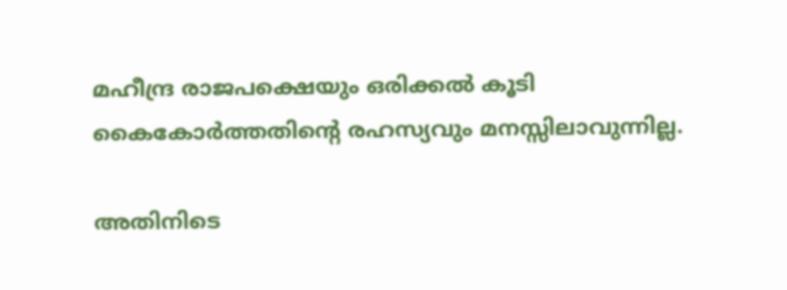മഹീന്ദ്ര രാജപക്ഷെയും ഒരിക്കല്‍ കൂടി കൈകോര്‍ത്തതിന്റെ രഹസ്യവും മനസ്സിലാവുന്നില്ല.

അതിനിടെ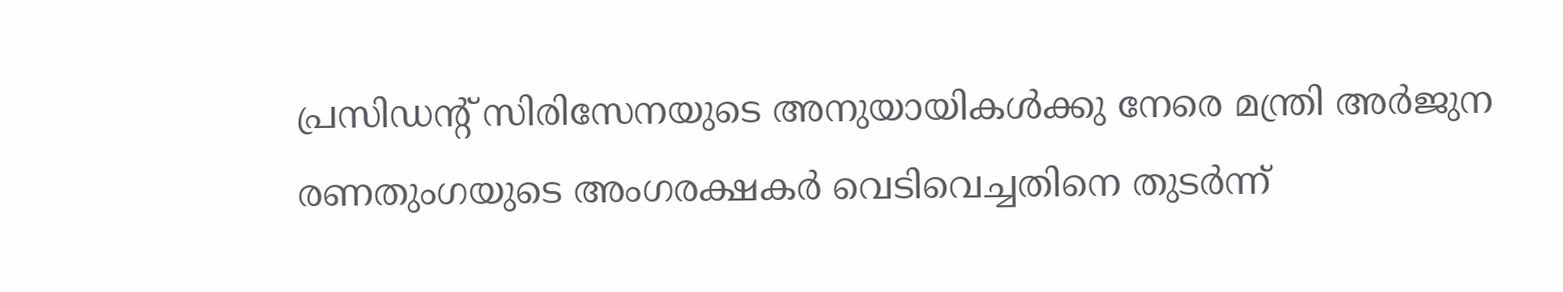പ്രസിഡന്റ് സിരിസേനയുടെ അനുയായികള്‍ക്കു നേരെ മന്ത്രി അര്‍ജുന രണതുംഗയുടെ അംഗരക്ഷകര്‍ വെടിവെച്ചതിനെ തുടര്‍ന്ന്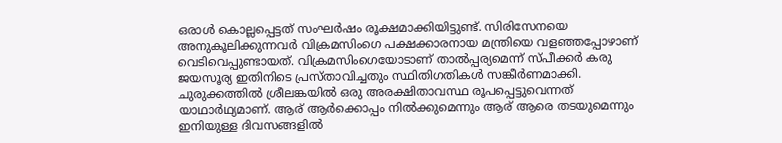ഒരാള്‍ കൊല്ലപ്പെട്ടത് സംഘര്‍ഷം രൂക്ഷമാക്കിയിട്ടുണ്ട്. സിരിസേനയെ അനുകൂലിക്കുന്നവര്‍ വിക്രമസിംഗെ പക്ഷക്കാരനായ മന്ത്രിയെ വളഞ്ഞപ്പോഴാണ് വെടിവെപ്പുണ്ടായത്. വിക്രമസിംഗെയോടാണ് താല്‍പ്പര്യമെന്ന് സ്പീക്കര്‍ കരു ജയസൂര്യ ഇതിനിടെ പ്രസ്താവിച്ചതും സ്ഥിതിഗതികള്‍ സങ്കീര്‍ണമാക്കി. ചുരുക്കത്തില്‍ ശ്രീലങ്കയില്‍ ഒരു അരക്ഷിതാവസ്ഥ രൂപപ്പെട്ടുവെന്നത് യാഥാര്‍ഥ്യമാണ്. ആര് ആര്‍ക്കൊപ്പം നില്‍ക്കുമെന്നും ആര് ആരെ തടയുമെന്നും ഇനിയുള്ള ദിവസങ്ങളില്‍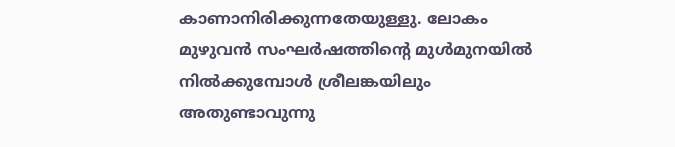കാണാനിരിക്കുന്നതേയുള്ളു. ലോകം മുഴുവന്‍ സംഘര്‍ഷത്തിന്റെ മുള്‍മുനയില്‍ നില്‍ക്കുമ്പോള്‍ ശ്രീലങ്കയിലും അതുണ്ടാവുന്നു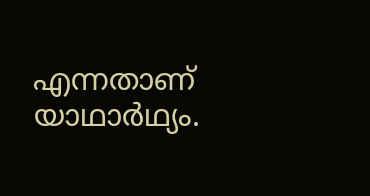എന്നതാണ് യാഥാര്‍ഥ്യം.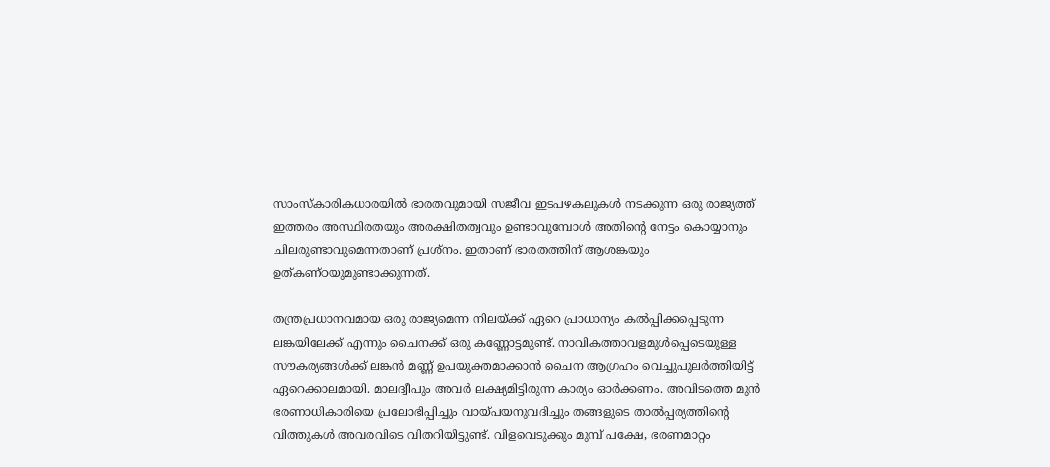സാംസ്‌കാരികധാരയില്‍ ഭാരതവുമായി സജീവ ഇടപഴകലുകള്‍ നടക്കുന്ന ഒരു രാജ്യത്ത് ഇത്തരം അസ്ഥിരതയും അരക്ഷിതത്വവും ഉണ്ടാവുമ്പോള്‍ അതിന്റെ നേട്ടം കൊയ്യാനും ചിലരുണ്ടാവുമെന്നതാണ് പ്രശ്‌നം. ഇതാണ് ഭാരതത്തിന് ആശങ്കയും ഉത്കണ്ഠയുമുണ്ടാക്കുന്നത്.

തന്ത്രപ്രധാനവമായ ഒരു രാജ്യമെന്ന നിലയ്‌ക്ക് ഏറെ പ്രാധാന്യം കല്‍പ്പിക്കപ്പെടുന്ന ലങ്കയിലേക്ക് എന്നും ചൈനക്ക് ഒരു കണ്ണോട്ടമുണ്ട്. നാവികത്താവളമുള്‍പ്പെടെയുള്ള സൗകര്യങ്ങള്‍ക്ക് ലങ്കന്‍ മണ്ണ് ഉപയുക്തമാക്കാന്‍ ചൈന ആഗ്രഹം വെച്ചുപുലര്‍ത്തിയിട്ട് ഏറെക്കാലമായി. മാലദ്വീപും അവര്‍ ലക്ഷ്യമിട്ടിരുന്ന കാര്യം ഓര്‍ക്കണം. അവിടത്തെ മുന്‍ ഭരണാധികാരിയെ പ്രലോഭിപ്പിച്ചും വായ്‌പയനുവദിച്ചും തങ്ങളുടെ താല്‍പ്പര്യത്തിന്റെ വിത്തുകള്‍ അവരവിടെ വിതറിയിട്ടുണ്ട്. വിളവെടുക്കും മുമ്പ് പക്ഷേ, ഭരണമാറ്റം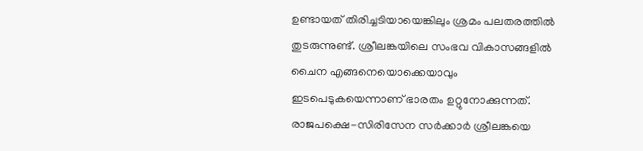ഉണ്ടായത് തിരിച്ചടിയായെങ്കിലും ശ്രമം പലതരത്തില്‍ തുടരുന്നുണ്ട്. ശ്രീലങ്കയിലെ സംഭവ വികാസങ്ങളില്‍ ചൈന എങ്ങനെയൊക്കെയാവും ഇടപെടുകയെന്നാണ് ഭാരതം ഉറ്റുനോക്കുന്നത്. രാജപക്ഷെ-സിരിസേന സര്‍ക്കാര്‍ ശ്രീലങ്കയെ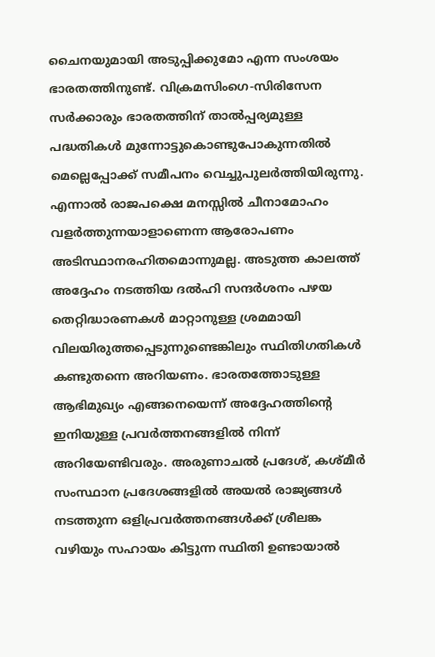ചൈനയുമായി അടുപ്പിക്കുമോ എന്ന സംശയം ഭാരതത്തിനുണ്ട്. വിക്രമസിംഗെ-സിരിസേന സര്‍ക്കാരും ഭാരതത്തിന് താല്‍പ്പര്യമുള്ള പദ്ധതികള്‍ മുന്നോട്ടുകൊണ്ടുപോകുന്നതില്‍ മെല്ലെപ്പോക്ക് സമീപനം വെച്ചുപുലര്‍ത്തിയിരുന്നു. എന്നാല്‍ രാജപക്ഷെ മനസ്സില്‍ ചീനാമോഹം വളര്‍ത്തുന്നയാളാണെന്ന ആരോപണം അടിസ്ഥാനരഹിതമൊന്നുമല്ല. അടുത്ത കാലത്ത് അദ്ദേഹം നടത്തിയ ദല്‍ഹി സന്ദര്‍ശനം പഴയ തെറ്റിദ്ധാരണകള്‍ മാറ്റാനുള്ള ശ്രമമായി വിലയിരുത്തപ്പെടുന്നുണ്ടെങ്കിലും സ്ഥിതിഗതികള്‍ കണ്ടുതന്നെ അറിയണം. ഭാരതത്തോടുള്ള ആഭിമുഖ്യം എങ്ങനെയെന്ന് അദ്ദേഹത്തിന്റെ ഇനിയുള്ള പ്രവര്‍ത്തനങ്ങളില്‍ നിന്ന് അറിയേണ്ടിവരും. അരുണാചല്‍ പ്രദേശ്, കശ്മീര്‍ സംസ്ഥാന പ്രദേശങ്ങളില്‍ അയല്‍ രാജ്യങ്ങള്‍ നടത്തുന്ന ഒളിപ്രവര്‍ത്തനങ്ങള്‍ക്ക് ശ്രീലങ്ക വഴിയും സഹായം കിട്ടുന്ന സ്ഥിതി ഉണ്ടായാല്‍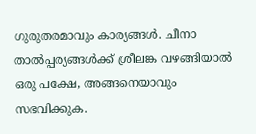ഗുരുതരമാവും കാര്യങ്ങള്‍. ചീനാ താല്‍പ്പര്യങ്ങള്‍ക്ക് ശ്രീലങ്ക വഴങ്ങിയാല്‍ ഒരു പക്ഷേ, അങ്ങനെയാവും സഭവിക്കുക.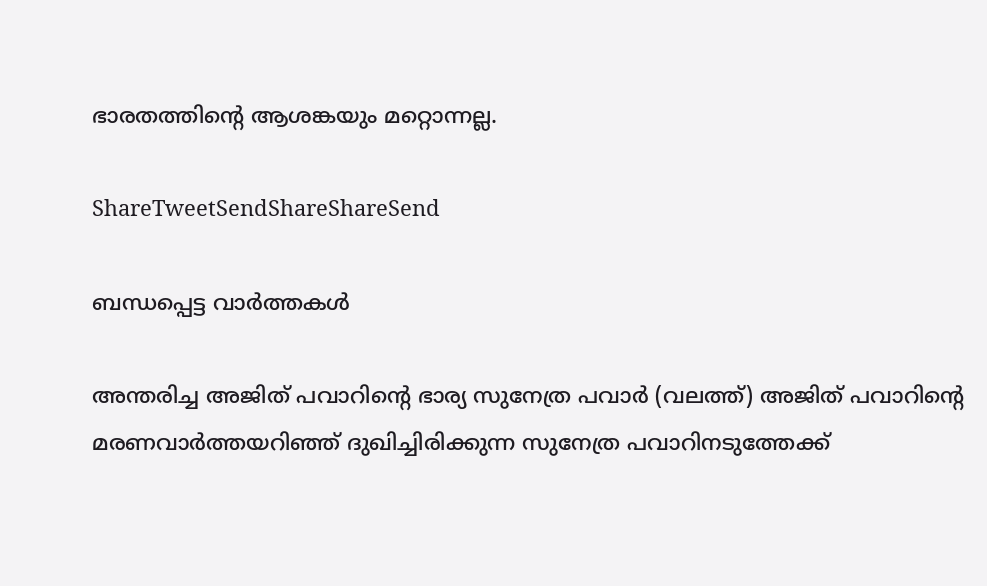ഭാരതത്തിന്റെ ആശങ്കയും മറ്റൊന്നല്ല.

ShareTweetSendShareShareSend

ബന്ധപ്പെട്ട വാര്‍ത്തകള്‍

അന്തരിച്ച അജിത് പവാറിന്‍റെ ഭാര്യ സുനേത്ര പവാര്‍ (വലത്ത്) അജിത് പവാറിന്‍റെ മരണവാര്‍ത്തയറിഞ്ഞ് ദുഖിച്ചിരിക്കുന്ന സുനേത്ര പവാറിനടുത്തേക്ക്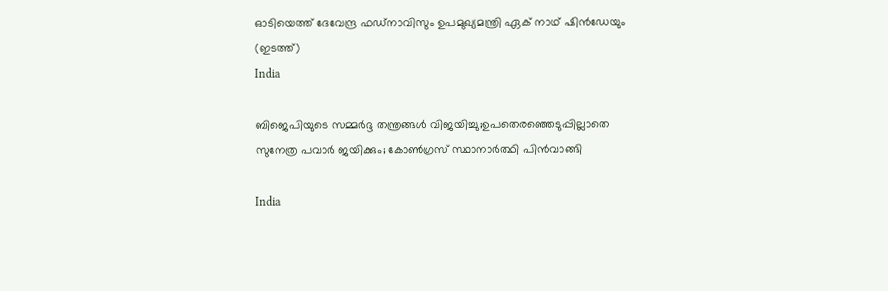ഓടിയെത്ത് ദേവേന്ദ്ര ഫഡ്നാവിസും ഉപമുഖ്യമന്ത്രി ഏക് നാഥ് ഷിന്‍ഡേയും (ഇടത്ത്)
India

ബിജെപിയുടെ സമ്മര്‍ദ്ദ തന്ത്രങ്ങള്‍ വിജയിച്ചു;ഉപതെരഞ്ഞെടുപ്പില്ലാതെ സുനേത്ര പവാര്‍ ജയിക്കും; കോണ്‍ഗ്രസ് സ്ഥാനാര്‍ത്ഥി പിന്‍വാങ്ങി

India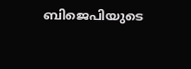ബിജെപിയുടെ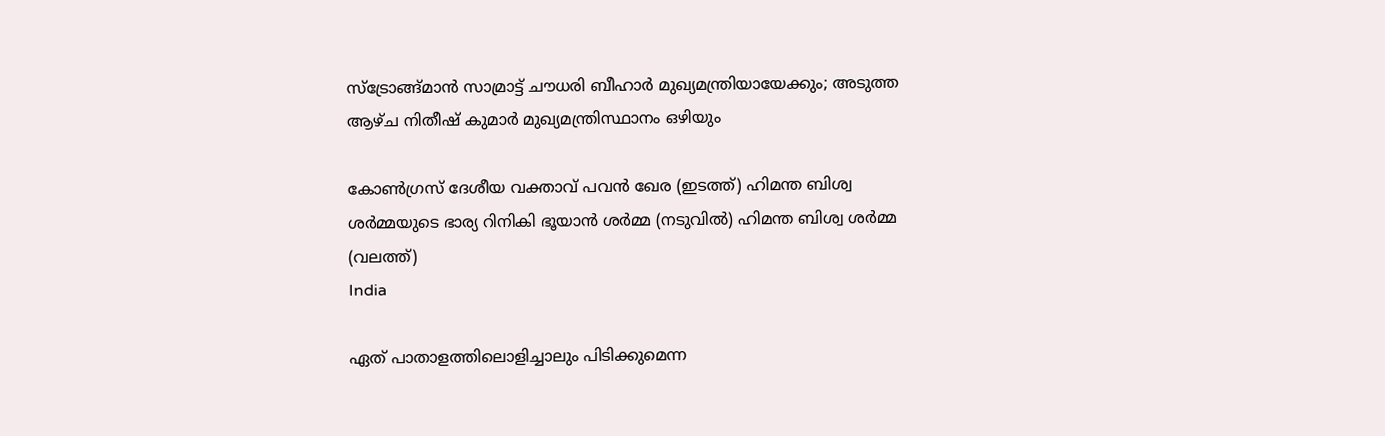സ്ട്രോങ്ങ്മാന്‍ സാമ്രാട്ട് ചൗധരി ബീഹാര്‍ മുഖ്യമന്ത്രിയായേക്കും; അടുത്ത ആഴ്ച നിതീഷ് കുമാര്‍ മുഖ്യമന്ത്രിസ്ഥാനം ഒഴിയും

കോണ്‍ഗ്രസ് ദേശീയ വക്താവ് പവന്‍ ഖേര (ഇടത്ത്) ഹിമന്ത ബിശ്വ ശര്‍മ്മയുടെ ഭാര്യ റിനികി ഭൂയാന്‍ ശര്‍മ്മ (നടുവില്‍) ഹിമന്ത ബിശ്വ ശര്‍മ്മ (വലത്ത്)
India

ഏത് പാതാളത്തിലൊളിച്ചാലും പിടിക്കുമെന്ന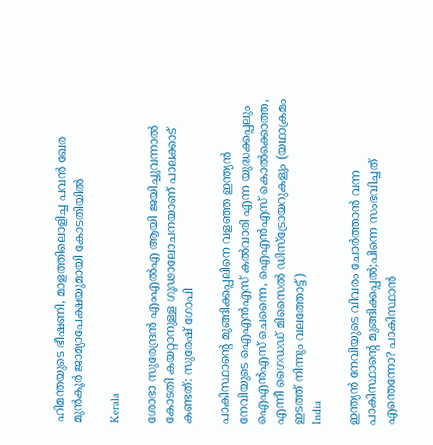ഹിമന്തയുടെ ഭീഷണി, മാളത്തിലൊളിച്ച പവന്‍ ഖേര മുന്‍കൂര്‍ ജാമ്യാപേക്ഷയുമായി കോടതിയില്‍

Kerala

ശോഭാ സുരേന്ദ്രന്‍ എംഎല്‍എ ആയി ജയിച്ചുവന്നാല്‍ കോടതി കയറ്റാനുള്ള ഗൂഢാലോചനയാണ് പാലക്കാട് കണ്ടത്: സുരേഷ് ഗോപി

പാകിസ്ഥാന്‍റെ മുങ്ങിക്കപ്പലിനെ വളഞ്ഞ ഇന്ത്യന്‍ നേവിയുടെ ഐഎന്‍എസ് കല്‍വാരി എന്ന യുദ്ധക്കപ്പലും ഐഎന്‍എസ് ചെന്നൈ, ഐഎന്‍എസ് കൊല്‍ക്കൊത്ത, എന്നീ ഗൈഡഡ് മിസൈല്‍ ഡിസ്ട്രോയറുകളും (യഥാക്രമം ഇടത്ത് നിന്നും വലത്തോട്ട്)
India

ഇന്ത്യന്‍ നേവിയുടെ വിവരം ചോര്‍ത്താന്‍ വന്ന പാകിസ്ഥാന്റെ മുങ്ങിക്കപ്പല്‍;പിന്നെ സംഭവിച്ചത് എന്തെന്നോ? പാകിസ്ഥാന്‍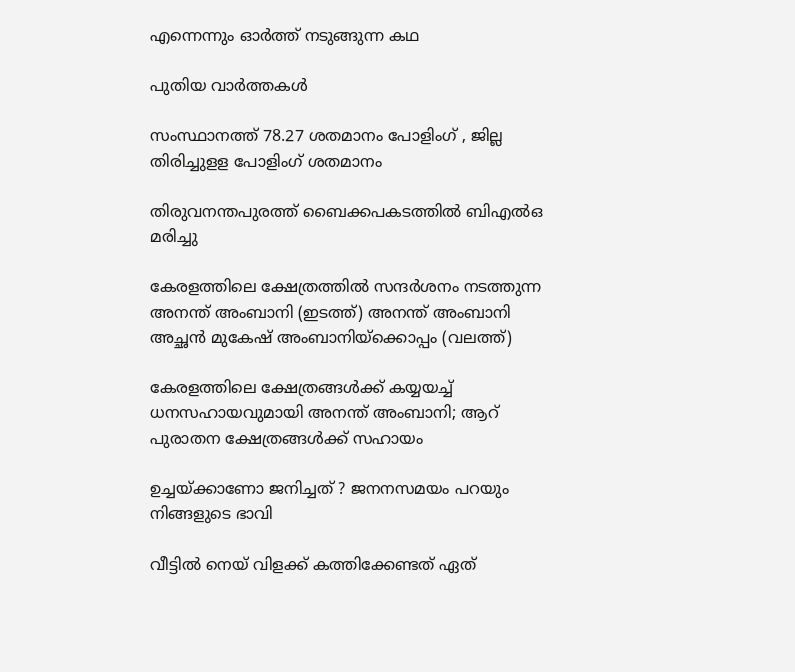എന്നെന്നും ഓര്‍ത്ത് നടുങ്ങുന്ന കഥ

പുതിയ വാര്‍ത്തകള്‍

സംസ്ഥാനത്ത് 78.27 ശതമാനം പോളിംഗ് , ജില്ല തിരിച്ചുളള പോളിംഗ് ശതമാനം

തിരുവനന്തപുരത്ത് ബൈക്കപകടത്തില്‍ ബിഎല്‍ഒ മരിച്ചു

കേരളത്തിലെ ക്ഷേത്രത്തില്‍ സന്ദര്‍ശനം നടത്തുന്ന അനന്ത് അംബാനി (ഇടത്ത്) അനന്ത് അംബാനി അച്ഛന്‍ മുകേഷ് അംബാനിയ്ക്കൊപ്പം (വലത്ത്)

കേരളത്തിലെ ക്ഷേത്രങ്ങള്‍ക്ക് കയ്യയച്ച് ധനസഹായവുമായി അനന്ത് അംബാനി; ആറ് പുരാതന ക്ഷേത്രങ്ങൾക്ക് സഹായം

ഉച്ചയ്‌ക്കാണോ ജനിച്ചത് ? ജനനസമയം പറയും നിങ്ങളുടെ ഭാവി

വീട്ടിൽ നെയ് വിളക്ക് കത്തിക്കേണ്ടത് ഏത്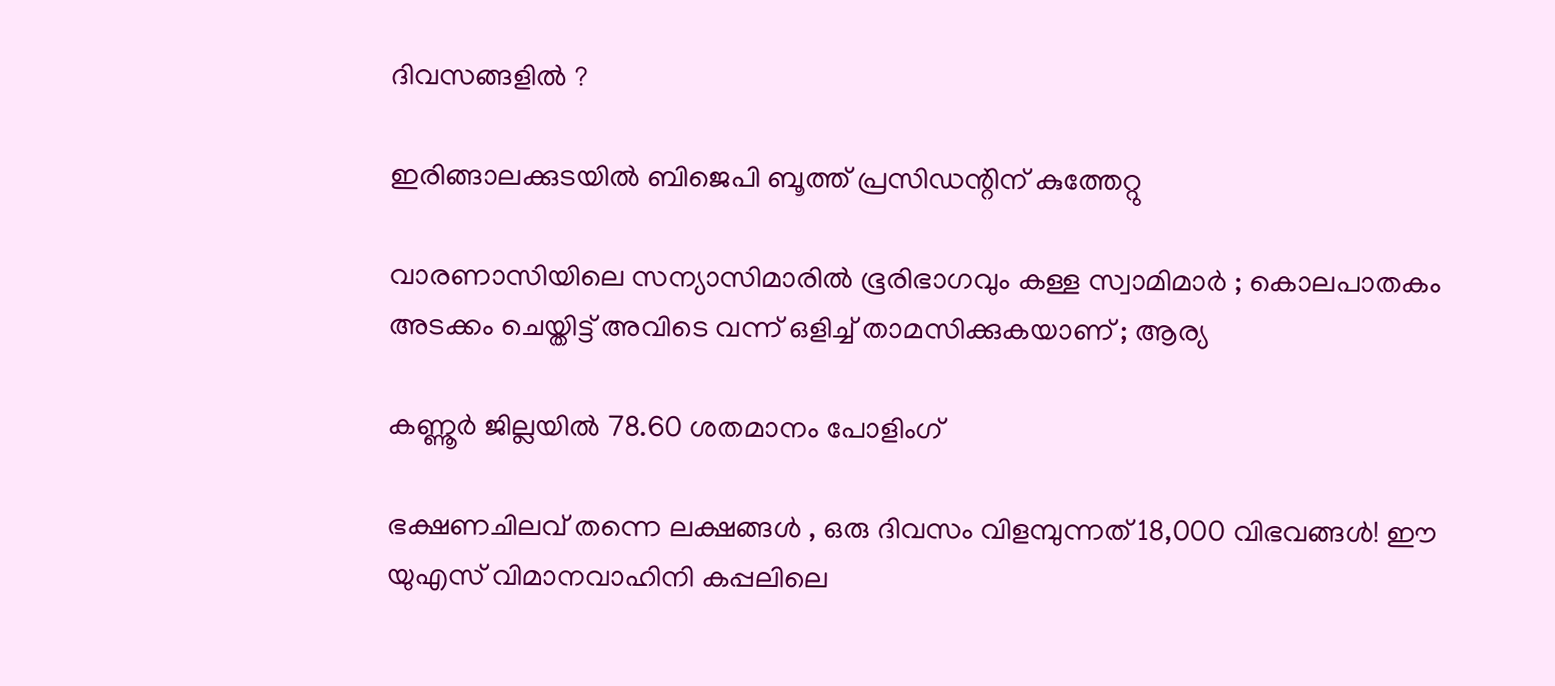ദിവസങ്ങളിൽ ?

ഇരിങ്ങാലക്കുടയില്‍ ബിജെപി ബൂത്ത് പ്രസിഡന്റിന് കുത്തേറ്റു

വാരണാസിയിലെ സന്യാസിമാരിൽ ഭൂരിഭാഗവും കള്ള സ്വാമിമാർ ; കൊലപാതകം അടക്കം ചെയ്തിട്ട് അവിടെ വന്ന് ഒളിച്ച് താമസിക്കുകയാണ് ; ആര്യ

കണ്ണൂര്‍ ജില്ലയില്‍ 78.60 ശതമാനം പോളിംഗ്

ഭക്ഷണചിലവ് തന്നെ ലക്ഷങ്ങൾ , ഒരു ദിവസം വിളമ്പുന്നത് 18,000 വിഭവങ്ങൾ! ഈ യുഎസ് വിമാനവാഹിനി കപ്പലിലെ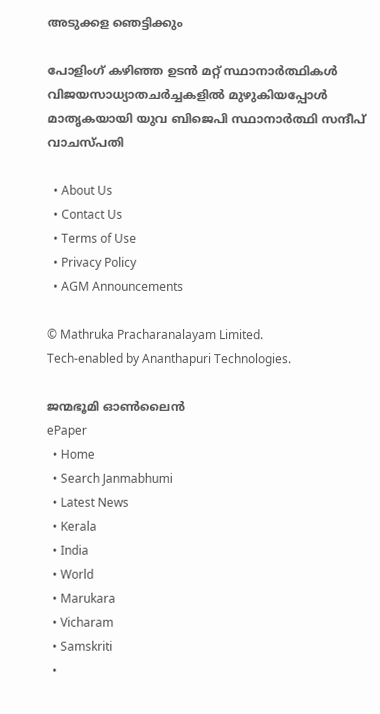അടുക്കള ഞെട്ടിക്കും

പോളിംഗ് കഴിഞ്ഞ ഉടന്‍ മറ്റ് സ്ഥാനാര്‍ത്ഥികള്‍ വിജയസാധ്യാതചര്‍ച്ചകളില്‍ മുഴുകിയപ്പോള്‍ മാതൃകയായി യുവ ബിജെപി സ്ഥാനാര്‍ത്ഥി സന്ദീപ് വാചസ്പതി

  • About Us
  • Contact Us
  • Terms of Use
  • Privacy Policy
  • AGM Announcements

© Mathruka Pracharanalayam Limited.
Tech-enabled by Ananthapuri Technologies.

ജന്മഭൂമി ഓണ്‍ലൈന്‍
ePaper
  • Home
  • Search Janmabhumi
  • Latest News
  • Kerala
  • India
  • World
  • Marukara
  • Vicharam
  • Samskriti
  •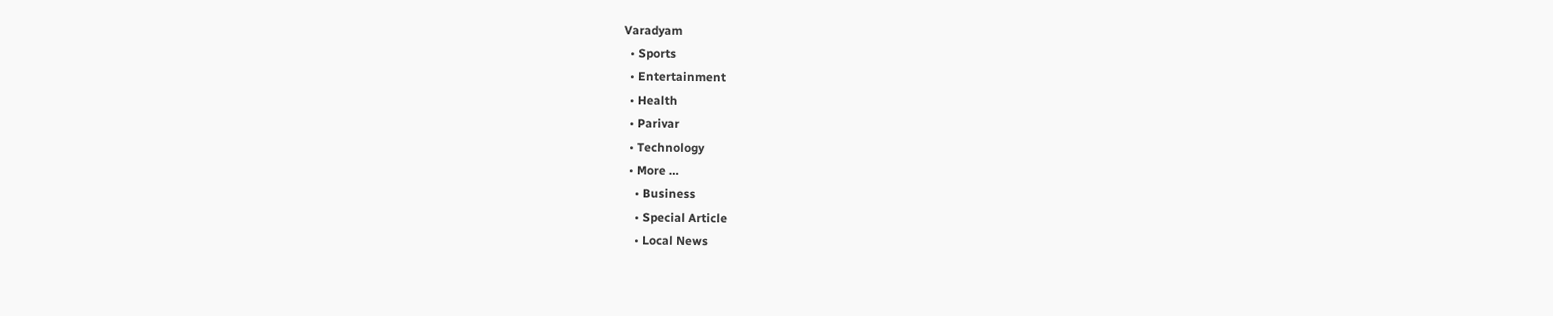Varadyam
  • Sports
  • Entertainment
  • Health
  • Parivar
  • Technology
  • More …
    • Business
    • Special Article
    • Local News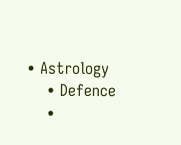• Astrology
    • Defence
    •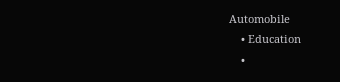Automobile
    • Education
    •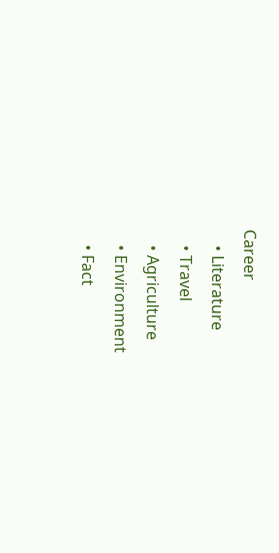Career
    • Literature
    • Travel
    • Agriculture
    • Environment
    • Fact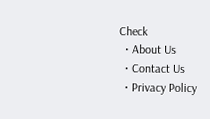Check
  • About Us
  • Contact Us
  • Privacy Policy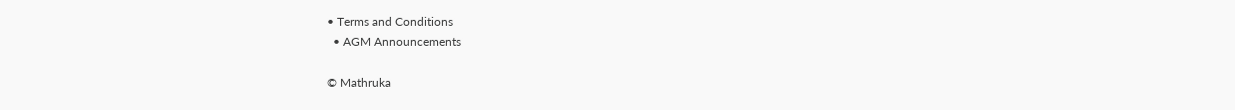• Terms and Conditions
  • AGM Announcements

© Mathruka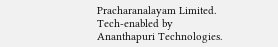Pracharanalayam Limited.
Tech-enabled by Ananthapuri Technologies.